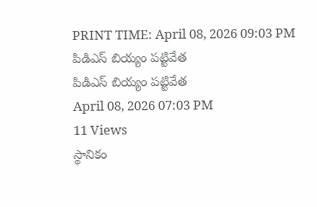PRINT TIME: April 08, 2026 09:03 PM
పిడిఎస్ బియ్యం పట్టివేత
పిడిఎస్ బియ్యం పట్టివేత
April 08, 2026 07:03 PM
11 Views
స్థానికం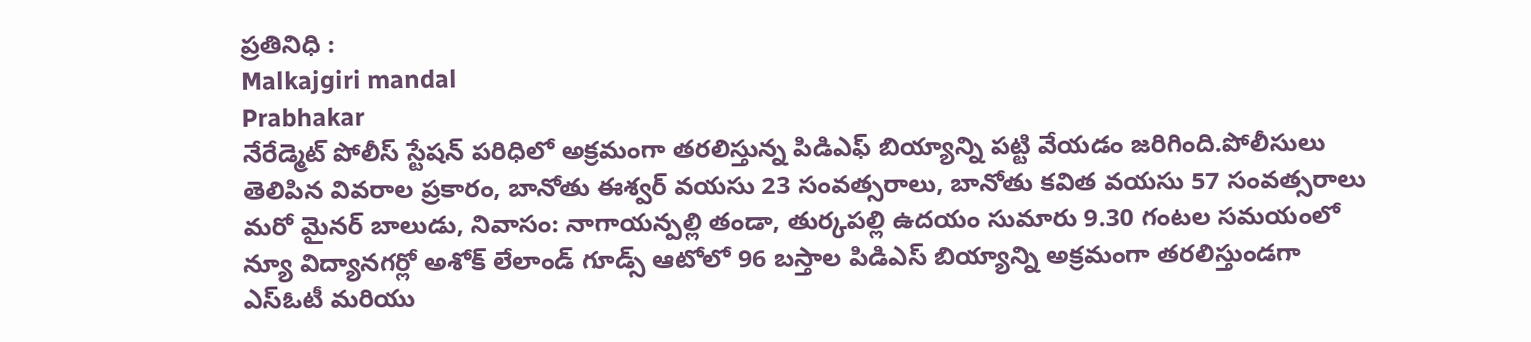ప్రతినిధి :
Malkajgiri mandal
Prabhakar
నేరేడ్మెట్ పోలీస్ స్టేషన్ పరిధిలో అక్రమంగా తరలిస్తున్న పిడిఎఫ్ బియ్యాన్ని పట్టి వేయడం జరిగింది.పోలీసులు తెలిపిన వివరాల ప్రకారం, బానోతు ఈశ్వర్ వయసు 23 సంవత్సరాలు, బానోతు కవిత వయసు 57 సంవత్సరాలు మరో మైనర్ బాలుడు, నివాసం: నాగాయన్పల్లి తండా, తుర్కపల్లి ఉదయం సుమారు 9.30 గంటల సమయంలో న్యూ విద్యానగర్లో అశోక్ లేలాండ్ గూడ్స్ ఆటోలో 96 బస్తాల పిడిఎస్ బియ్యాన్ని అక్రమంగా తరలిస్తుండగా ఎస్ఓటీ మరియు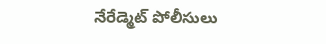నేరేడ్మెట్ పోలీసులు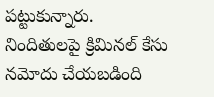పట్టుకున్నారు.
నిందితులపై క్రిమినల్ కేసు నమోదు చేయబడింది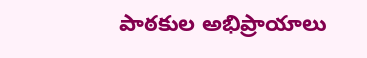పాఠకుల అభిప్రాయాలు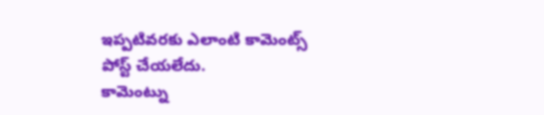ఇప్పటివరకు ఎలాంటి కామెంట్స్ పోస్ట్ చేయలేదు.
కామెంట్ను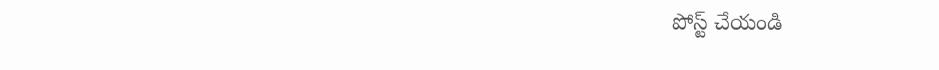పోస్ట్ చేయండి